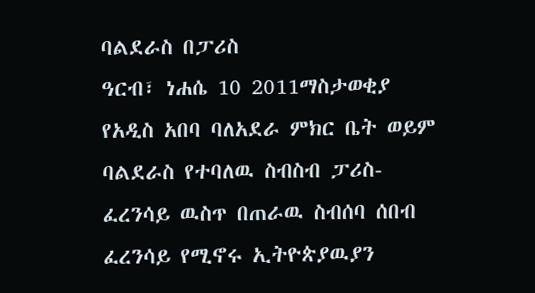ባልደራስ በፓሪስ
ዓርብ፣ ነሐሴ 10 2011ማስታወቂያ
የአዲስ አበባ ባለአደራ ምክር ቤት ወይም ባልደራስ የተባለዉ ስብስብ ፓሪስ-ፈረንሳይ ዉስጥ በጠራዉ ስብሰባ ሰበብ ፈረንሳይ የሚኖሩ ኢትዮጵያዉያን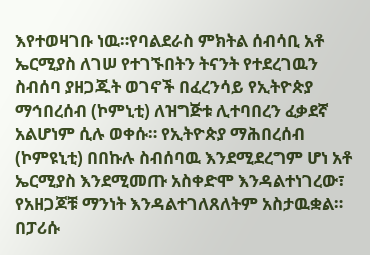እየተወዛገቡ ነዉ።የባልደራስ ምክትል ሰብሳቢ አቶ ኤርሚያስ ለገሠ የተገኙበትን ትናንት የተደረገዉን ስብሰባ ያዘጋጁት ወገኖች በፈረንሳይ የኢትዮጵያ ማኅበረሰብ (ኮምኒቲ) ለዝግጅቱ ሊተባበረን ፈቃደኛ አልሆነም ሲሉ ወቀሱ። የኢትዮጵያ ማሕበረሰብ (ኮምዩኒቲ) በበኩሉ ስብሰባዉ እንደሚደረግም ሆነ አቶ ኤርሚያስ እንደሚመጡ አስቀድሞ እንዳልተነገረው፣ የአዘጋጆቹ ማንነት እንዳልተገለጸለትም አስታዉቋል። በፓሪሱ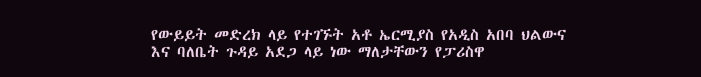የውይይት መድረክ ላይ የተገኙት አቶ ኤርሚያስ የአዲስ አበባ ህልውና እና ባለቤት ጉዳይ አደጋ ላይ ነው ማለታቸውን የፓሪስዋ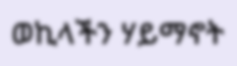ወኪላችን ሃይማኖት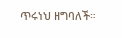ጥሩነህ ዘግባለች።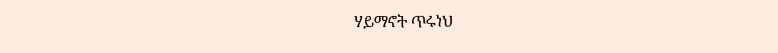ሃይማኖት ጥሩነህ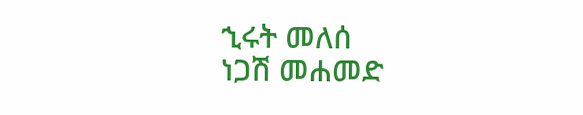ኂሩት መለሰ
ነጋሽ መሐመድ